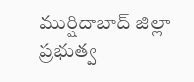ముర్షిదాబాద్ జిల్లా ప్రభుత్వ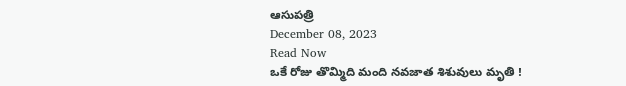ఆసుపత్రి
December 08, 2023
Read Now
ఒకే రోజు తొమ్మిది మంది నవజాత శిశువులు మృతి !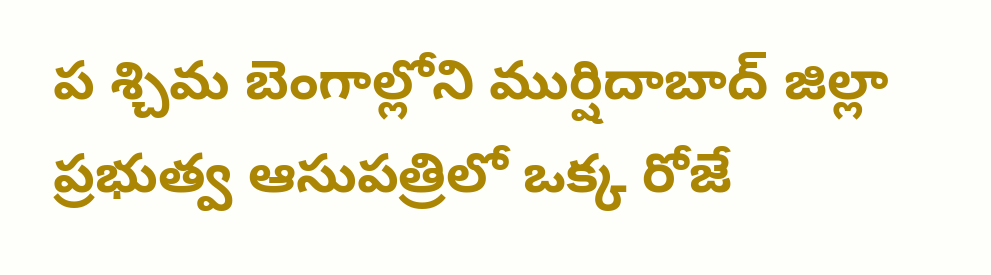ప శ్చిమ బెంగాల్లోని ముర్షిదాబాద్ జిల్లా ప్రభుత్వ ఆసుపత్రిలో ఒక్క రోజే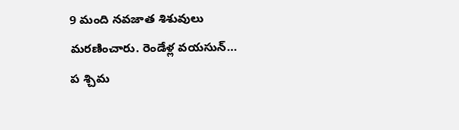9 మంది నవజాత శిశువులు మరణించారు. రెండేళ్ల వయసున్…
ప శ్చిమ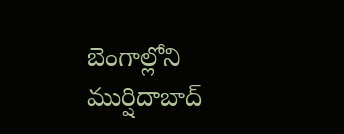బెంగాల్లోని ముర్షిదాబాద్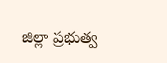జిల్లా ప్రభుత్వ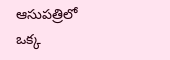ఆసుపత్రిలో ఒక్క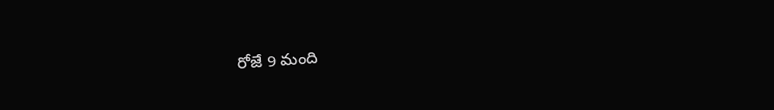రోజే 9 మంది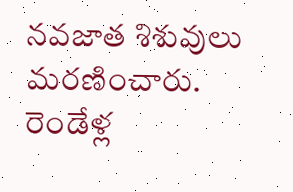నవజాత శిశువులు మరణించారు. రెండేళ్ల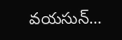వయసున్…